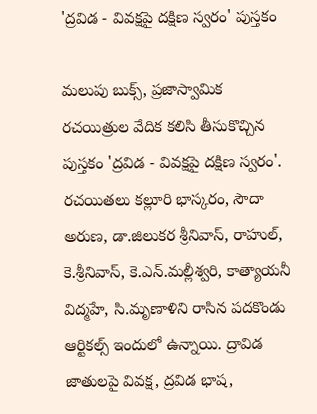'ద్రవిడ - వివక్షపై దక్షిణ స్వరం' పుస్తకం

మలుపు బుక్స్, ప్రజాస్వామిక రచయిత్రుల వేదిక కలిసి తీసుకొచ్చిన పుస్తకం 'ద్రవిడ - వివక్షపై దక్షిణ స్వరం'. రచయితలు కల్లూరి భాస్కరం, సౌదా అరుణ, డా.జిలుకర శ్రీనివాస్, రాహుల్, కె.శ్రీనివాస్, కె.ఎన్.మల్లీశ్వరి, కాత్యాయనీ విద్మహే, సి.మృణాళిని రాసిన పదకొండు ఆర్టికల్స్ ఇందులో ఉన్నాయి. ద్రావిడ జాతులపై వివక్ష, ద్రవిడ భాష,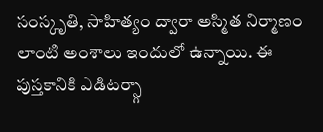సంస్కృతి, సాహిత్యం ద్వారా అస్మిత నిర్మాణం లాంటి అంశాలు ఇందులో ఉన్నాయి. ఈ పుస్తకానికి ఎడిటర్స్గా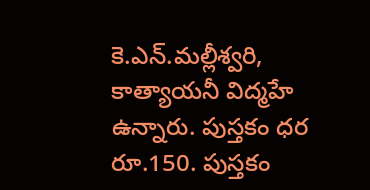కె.ఎన్.మల్లీశ్వరి, కాత్యాయనీ విద్మహే ఉన్నారు. పుస్తకం ధర రూ.150. పుస్తకం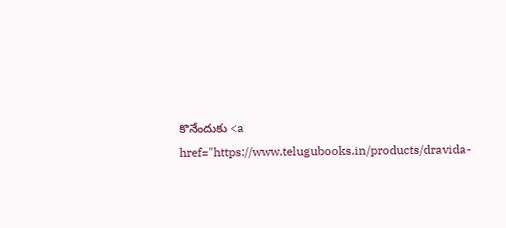కొనేందుకు <a href="https://www.telugubooks.in/products/dravida-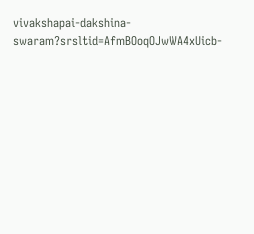vivakshapai-dakshina-swaram?srsltid=AfmBOoqOJwWA4xUicb-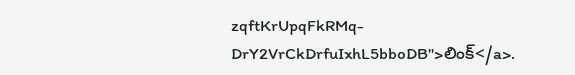zqftKrUpqFkRMq-DrY2VrCkDrfuIxhL5bboDB">లింక్</a>.